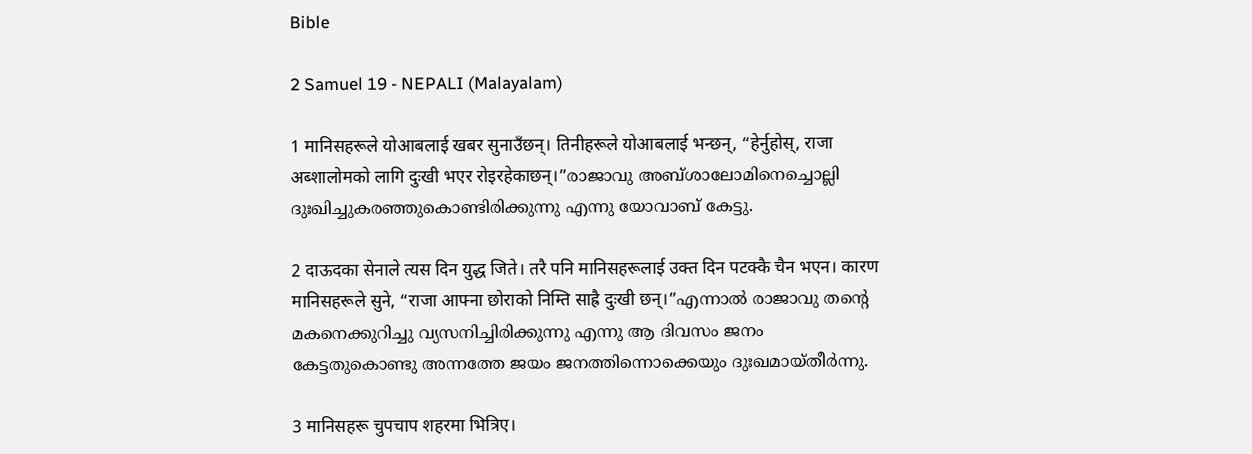Bible

2 Samuel 19 - NEPALI (Malayalam)

1 मानिसहरूले योआबलाई खबर सुनाउँछन्। तिनीहरूले योआबलाई भन्छन्, “हेर्नुहोस्, राजा अब्शालोमको लागि दुःखी भएर रोइरहेकाछन्।”രാജാവു അബ്ശാലോമിനെച്ചൊല്ലി ദുഃഖിച്ചുകരഞ്ഞുകൊണ്ടിരിക്കുന്നു എന്നു യോവാബ് കേട്ടു.

2 दाऊदका सेनाले त्यस दिन युद्ध जिते। तरै पनि मानिसहरूलाई उक्त दिन पटक्कै चैन भएन। कारण मानिसहरूले सुने, “राजा आफ्ना छोराको निम्ति साह्रै दुःखी छन्।”എന്നാൽ രാജാവു തന്റെ മകനെക്കുറിച്ചു വ്യസനിച്ചിരിക്കുന്നു എന്നു ആ ദിവസം ജനം കേട്ടതുകൊണ്ടു അന്നത്തേ ജയം ജനത്തിന്നൊക്കെയും ദുഃഖമായ്തീർന്നു.

3 मानिसहरू चुपचाप शहरमा भित्रिए।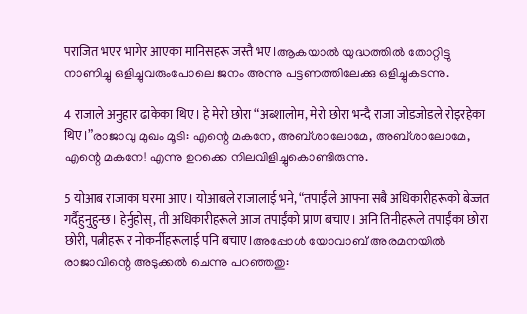पराजित भएर भागेर आएका मानिसहरू जस्तै भए।ആകയാൽ യുദ്ധത്തിൽ തോറ്റിട്ടു നാണിച്ചു ഒളിച്ചുവരുംപോലെ ജനം അന്നു പട്ടണത്തിലേക്കു ഒളിച്ചുകടന്നു.

4 राजाले अनुहार ढाकेका थिए। हे मेरो छोरा “अब्शालोम, मेरो छोरा भन्दै राजा जोडजोडले रोइरहेका थिए।”രാജാവു മുഖം മൂടി: എന്റെ മകനേ, അബ്ശാലോമേ, അബ്ശാലോമേ, എന്റെ മകനേ! എന്നു ഉറക്കെ നിലവിളിച്ചുകൊണ്ടിരുന്നു.

5 योआब राजाका घरमा आए। योआबले राजालाई भने, “तपाईंले आफ्ना सबै अधिकारीहरूको बेज्जत गर्दैहुनुहुन्छ। हेर्नुहोस्, ती अधिकारीहरूले आज तपाईंको प्राण बचाए। अनि तिनीहरूले तपाईंका छोरा छोरी, पत्नीहरू र नोकर्नीहरूलाई पनि बचाए।അപ്പോൾ യോവാബ് അരമനയിൽ രാജാവിന്റെ അടുക്കൽ ചെന്നു പറഞ്ഞതു: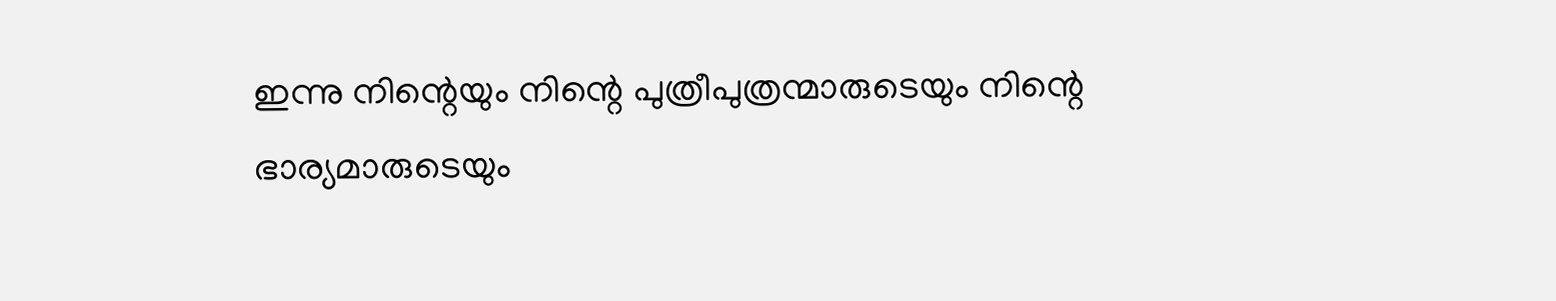ഇന്നു നിന്റെയും നിന്റെ പുത്രീപുത്രന്മാരുടെയും നിന്റെ ഭാര്യമാരുടെയും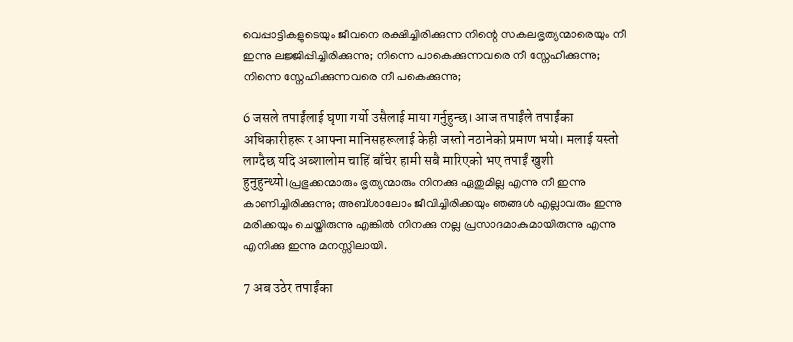വെപ്പാട്ടികളുടെയും ജീവനെ രക്ഷിച്ചിരിക്കുന്ന നിന്റെ സകലഭൃത്യന്മാരെയും നീ ഇന്നു ലജ്ജിപ്പിച്ചിരിക്കുന്നു; നിന്നെ പാകെക്കുന്നവരെ നീ സ്നേഹീക്കുന്നു; നിന്നെ സ്നേഹിക്കുന്നവരെ നീ പകെക്കുന്നു;

6 जसले तपाईंलाई घृणा गर्यो उसैलाई माया गर्नुहुन्छ। आज तपाईंले तपाईंका अधिकारीहरू र आफ्ना मानिसहरूलाई केही जस्तो नठानेको प्रमाण भयो। मलाई यस्तो लाग्दैछ यदि अब्शालोम चाहिं बाँचेर हामी सबै मारिएको भए तपाईं खुशी हुनुहुन्थ्यो।പ്രഭുക്കന്മാരും ഭൃത്യന്മാരും നിനക്കു ഏതുമില്ല എന്നു നീ ഇന്നു കാണിച്ചിരിക്കുന്നു; അബ്ശാലോം ജീവിച്ചിരിക്കയും ഞങ്ങൾ എല്ലാവരും ഇന്നു മരിക്കയും ചെയ്തിരുന്നു എങ്കിൽ നിനക്കു നല്ല പ്രസാദമാകുമായിരുന്നു എന്നു എനിക്കു ഇന്നു മനസ്സിലായി.

7 अब उठेर तपाईंका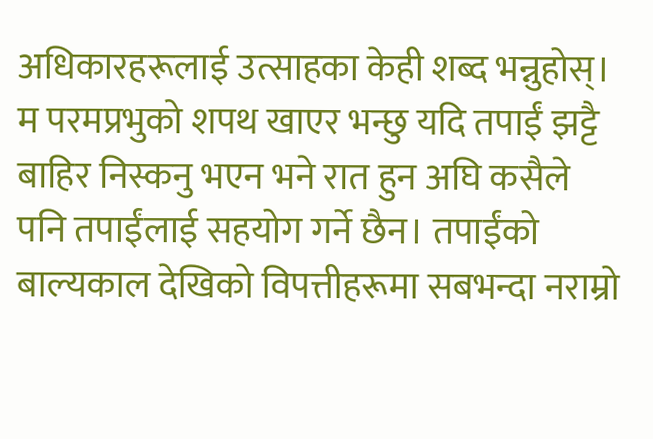अधिकारहरूलाई उत्साहका केही शब्द भन्नुहोस्। म परमप्रभुको शपथ खाएर भन्छु यदि तपाईं झट्टै बाहिर निस्कनु भएन भने रात हुन अघि कसैले पनि तपाईंलाई सहयोग गर्ने छैन। तपाईंको बाल्यकाल देखिको विपत्तीहरूमा सबभन्दा नराम्रो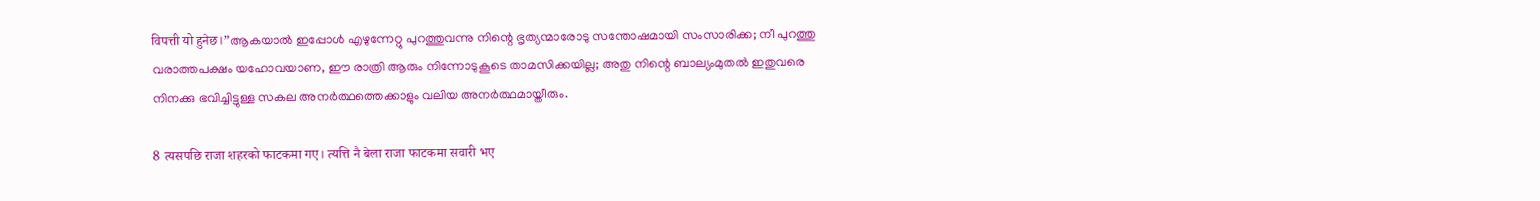विपत्ती यो हुनेछ।”ആകയാൽ ഇപ്പോൾ എഴുന്നേറ്റു പുറത്തുവന്നു നിന്റെ ഭൃത്യന്മാരോടു സന്തോഷമായി സംസാരിക്ക; നീ പുറത്തു വരാത്തപക്ഷം യഹോവയാണ, ഈ രാത്രി ആരും നിന്നോടുകൂടെ താമസിക്കയില്ല; അതു നിന്റെ ബാല്യംമുതൽ ഇതുവരെ നിനക്കു ഭവിച്ചിട്ടുള്ള സകല അനർത്ഥത്തെക്കാളും വലിയ അനർത്ഥമായ്തീരും.

8 त्यसपछि राजा शहरको फाटकमा गए। त्यत्ति नै बेला राजा फाटकमा सवारी भए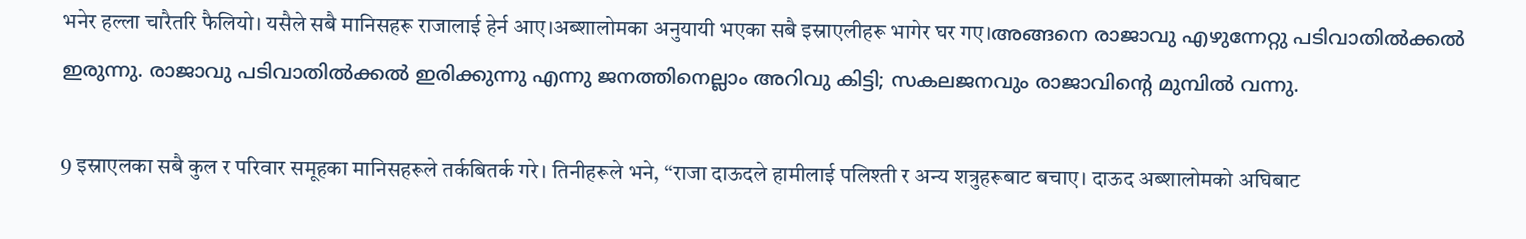भनेर हल्ला चारैतरि फैलियो। यसैले सबै मानिसहरू राजालाई हेर्न आए।अब्शालोमका अनुयायी भएका सबै इस्राएलीहरू भागेर घर गए।അങ്ങനെ രാജാവു എഴുന്നേറ്റു പടിവാതിൽക്കൽ ഇരുന്നു. രാജാവു പടിവാതിൽക്കൽ ഇരിക്കുന്നു എന്നു ജനത്തിനെല്ലാം അറിവു കിട്ടി; സകലജനവും രാജാവിന്റെ മുമ്പിൽ വന്നു.

9 इस्राएलका सबै कुल र परिवार समूहका मानिसहरूले तर्कबितर्क गरे। तिनीहरूले भने, “राजा दाऊदले हामीलाई पलिश्ती र अन्य शत्रुहरूबाट बचाए। दाऊद अब्शालोमको अघिबाट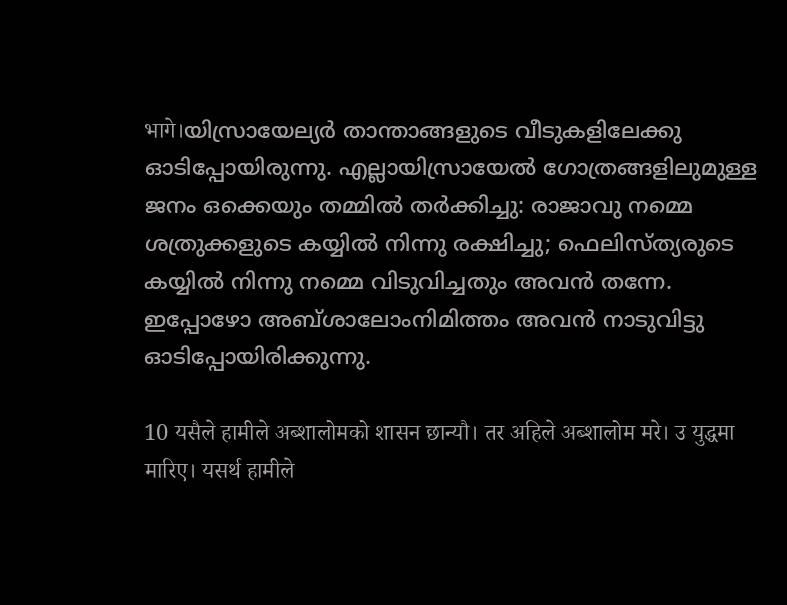भागे।യിസ്രായേല്യർ താന്താങ്ങളുടെ വീടുകളിലേക്കു ഓടിപ്പോയിരുന്നു. എല്ലായിസ്രായേൽ ഗോത്രങ്ങളിലുമുള്ള ജനം ഒക്കെയും തമ്മിൽ തർക്കിച്ചു: രാജാവു നമ്മെ ശത്രുക്കളുടെ കയ്യിൽ നിന്നു രക്ഷിച്ചു; ഫെലിസ്ത്യരുടെ കയ്യിൽ നിന്നു നമ്മെ വിടുവിച്ചതും അവൻ തന്നേ. ഇപ്പോഴോ അബ്ശാലോംനിമിത്തം അവൻ നാടുവിട്ടു ഓടിപ്പോയിരിക്കുന്നു.

10 यसैले हामीले अब्शालोमको शासन छान्यौ। तर अहिले अब्शालोम मरे। उ युद्धमा मारिए। यसर्थ हामीले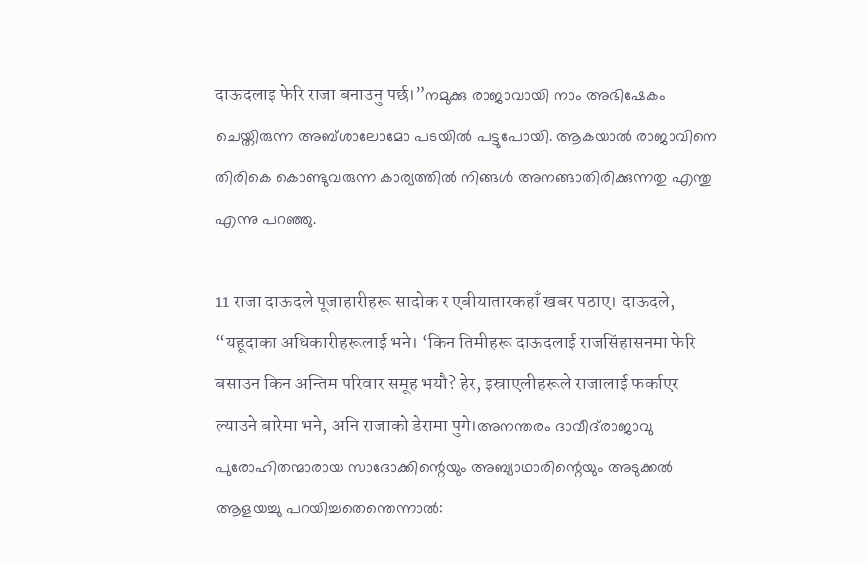दाऊदलाइ फेरि राजा बनाउनु पर्छ।”നമുക്കു രാജാവായി നാം അഭിഷേകം ചെയ്തിരുന്ന അബ്ശാലോമോ പടയിൽ പട്ടുപോയി. ആകയാൽ രാജാവിനെ തിരികെ കൊണ്ടുവരുന്ന കാര്യത്തിൽ നിങ്ങൾ അനങ്ങാതിരിക്കുന്നതു എന്തു എന്നു പറഞ്ഞു.

11 राजा दाऊदले पूजाहारीहरू सादोक र एबीयातारकहाँ खबर पठाए। दाऊदले, “यहूदाका अधिकारीहरूलाई भने। ‘किन तिमीहरू दाऊदलाई राजसिंहासनमा फेरि बसाउन किन अन्तिम परिवार समूह भयौ? हेर, इस्राएलीहरूले राजालाई फर्काएर ल्याउने बारेमा भने, अनि राजाको डेरामा पुगे।അനന്തരം ദാവീദ്‍രാജാവു പുരോഹിതന്മാരായ സാദോക്കിന്റെയും അബ്യാഥാരിന്റെയും അടുക്കൽ ആളയച്ചു പറയിച്ചതെന്തെന്നാൽ: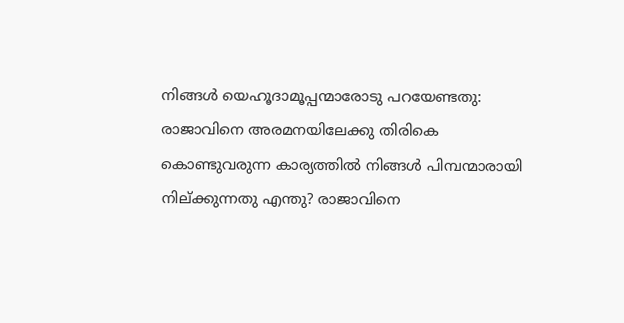നിങ്ങൾ യെഹൂദാമൂപ്പന്മാരോടു പറയേണ്ടതു: രാജാവിനെ അരമനയിലേക്കു തിരികെ കൊണ്ടുവരുന്ന കാര്യത്തിൽ നിങ്ങൾ പിമ്പന്മാരായി നില്ക്കുന്നതു എന്തു? രാജാവിനെ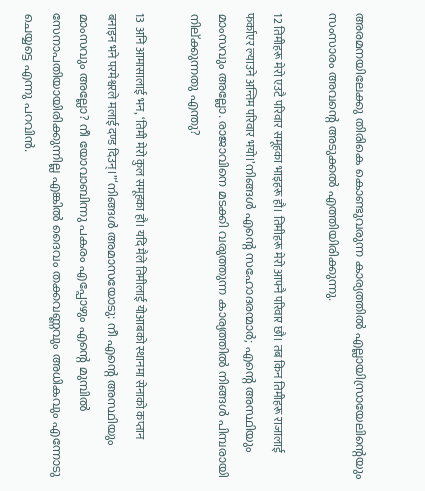അരമനയിലേക്കു തിരികെ കൊണ്ടുവരുന്ന കാര്യത്തിൽ എല്ലായിസ്രായേലിന്റെയും സംസാരം അവന്റെ അടുക്കൽ എത്തിയിരിക്കുന്നു.

12 तिमीहरू मेरो एउटै परिवार समूहका भाइहरू हौ। तिमीहरू मेरो आफ्नै परिवार छौ। तब किन तिमीहरू राजालाई फर्काएर ल्याउने अन्तिम परिवार भयो।’നിങ്ങൾ എന്റെ സഹോദരന്മാർ; എന്റെ അസ്ഥിയും മാംസവും അല്ലോ. രാജാവിനെ മടക്കി വരുത്തുന്ന കാര്യത്തിൽ നിങ്ങൾ പിമ്പരായി നില്ക്കുന്നതു എന്തു?

13 अनि आमासालाई भन, ‘तिमी मेरो कुल समूहका हौ। यदि मैले तिमीलाई योआबको स्थानमा सेनाको कप्तान बनाइन भने परमेश्वरले मलाई दण्ड दिउन्।”‘നിങ്ങൾ അമാസയോടു: നീ എന്റെ അസ്ഥിയും മാംസവും അല്ലോ? നീ യോവാബിന്നു പകരം എപ്പോഴും എന്റെ മുമ്പിൽ സേനാപതിയായിരിക്കുന്നില്ല എങ്കിൽ ദൈവം തക്കവണ്ണവും അധികവും എന്നോടു ചെയ്യട്ടെ എന്നു പറവിൻ.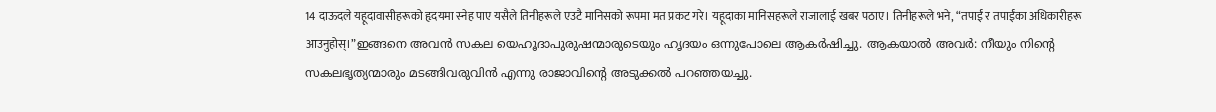14 दाऊदले यहूदावासीहरूको हृदयमा स्नेह पाए यसैले तिनीहरूले एउटै मानिसको रूपमा मत प्रकट गरे। यहूदाका मानिसहरूले राजालाई खबर पठाए। तिनीहरूले भने, “तपाईं र तपाईंका अधिकारीहरू आउनुहोस्।”ഇങ്ങനെ അവൻ സകല യെഹൂദാപുരുഷന്മാരുടെയും ഹൃദയം ഒന്നുപോലെ ആകർഷിച്ചു. ആകയാൽ അവർ: നീയും നിന്റെ സകലഭൃത്യന്മാരും മടങ്ങിവരുവിൻ എന്നു രാജാവിന്റെ അടുക്കൽ പറഞ്ഞയച്ചു.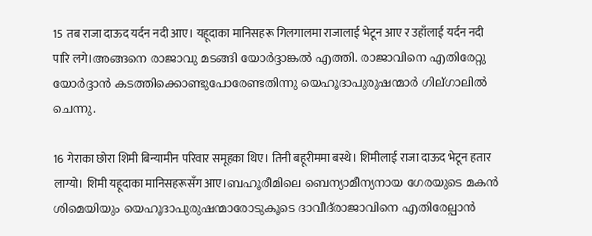15 तब राजा दाऊद यर्दन नदी आए। यहूदाका मानिसहरू गिलगालमा राजालाई भेटून आए र उहाँलाई यर्दन नदी पारि लगे।അങ്ങനെ രാജാവു മടങ്ങി യോർദ്ദാങ്കൽ എത്തി. രാജാവിനെ എതിരേറ്റു യോർദ്ദാൻ കടത്തിക്കൊണ്ടുപോരേണ്ടതിന്നു യെഹൂദാപുരുഷന്മാർ ഗില്ഗാലിൽ ചെന്നു.

16 गेराका छोरा शिमी बिन्यामीन परिवार समूहका थिए। तिनी बहूरीममा बस्थे। शिमीलाई राजा दाऊद भेटून हतार लाग्यो। शिमी यहूदाका मानिसहरूसँग आए।ബഹൂരീമിലെ ബെന്യാമീന്യനായ ഗേരയുടെ മകൻ ശിമെയിയും യെഹൂദാപുരുഷന്മാരോടുകൂടെ ദാവീദ്‌രാജാവിനെ എതിരേല്പാൻ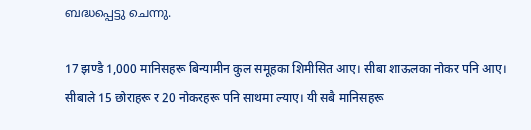ബദ്ധപ്പെട്ടു ചെന്നു.

17 झण्डै 1,000 मानिसहरू बिन्यामीन कुल समूहका शिमीसित आए। सीबा शाऊलका नोकर पनि आए। सीबाले 15 छोराहरू र 20 नोकरहरू पनि साथमा ल्याए। यी सबै मानिसहरू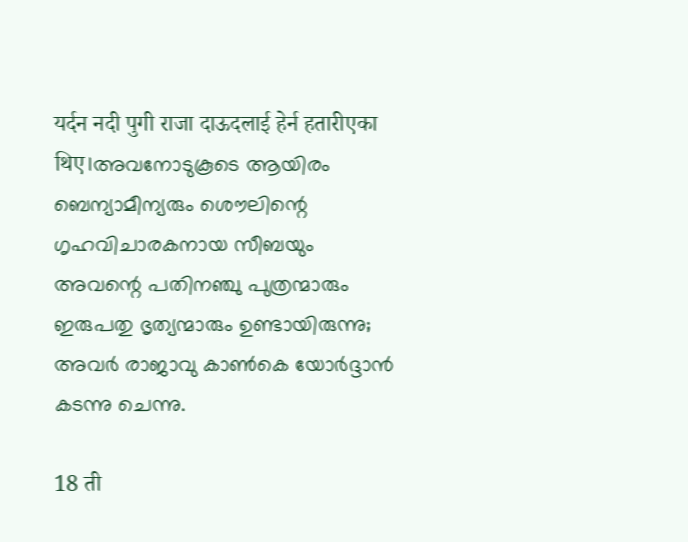यर्दन नदी पुगी राजा दाऊदलाई हेर्न हतारीएका थिए।അവനോടുകൂടെ ആയിരം ബെന്യാമീന്യരും ശൌലിന്റെ ഗൃഹവിചാരകനായ സീബയും അവന്റെ പതിനഞ്ചു പുത്രന്മാരും ഇരുപതു ഭൃത്യന്മാരും ഉണ്ടായിരുന്നു; അവർ രാജാവു കാൺകെ യോർദ്ദാൻ കടന്നു ചെന്നു.

18 ती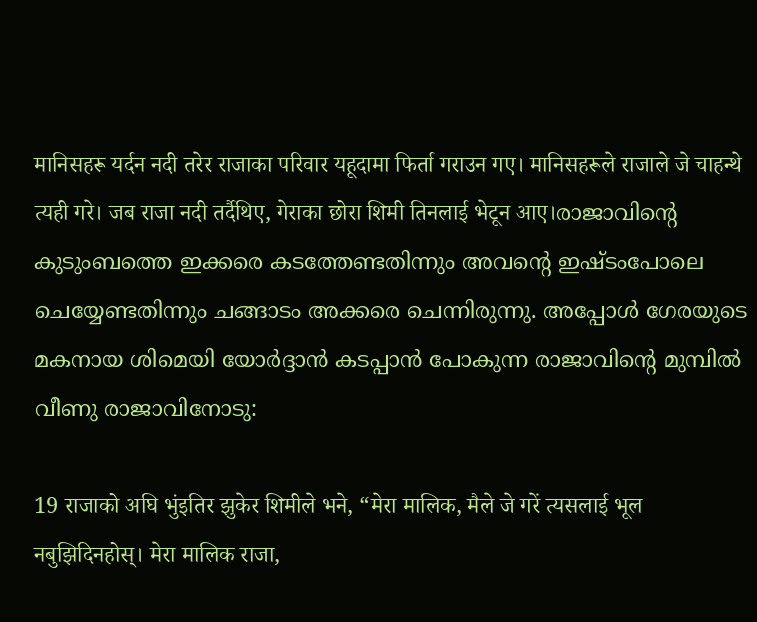मानिसहरू यर्दन नदी तरेर राजाका परिवार यहूदामा फिर्ता गराउन गए। मानिसहरूले राजाले जे चाहन्थे त्यही गरे। जब राजा नदी तर्दैथिए, गेराका छोरा शिमी तिनलाई भेटून आए।രാജാവിന്റെ കുടുംബത്തെ ഇക്കരെ കടത്തേണ്ടതിന്നും അവന്റെ ഇഷ്ടംപോലെ ചെയ്യേണ്ടതിന്നും ചങ്ങാടം അക്കരെ ചെന്നിരുന്നു. അപ്പോൾ ഗേരയുടെ മകനായ ശിമെയി യോർദ്ദാൻ കടപ്പാൻ പോകുന്ന രാജാവിന്റെ മുമ്പിൽ വീണു രാജാവിനോടു:

19 राजाको अघि भुंइतिर झुकेर शिमीले भने, “मेरा मालिक, मैले जे गरें त्यसलाई भूल नबुझिदिनहोस्। मेरा मालिक राजा,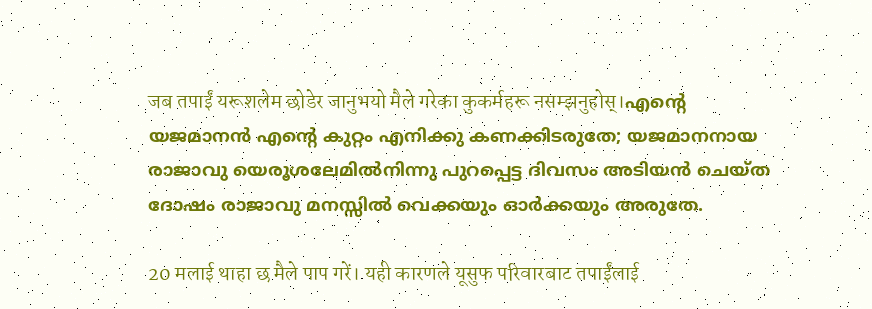जब तपाईं यरूशलेम छोडेर जानुभयो मैले गरेका कुकर्महरू नसम्झनुहोस्।എന്റെ യജമാനൻ എന്റെ കുറ്റം എനിക്കു കണക്കിടരുതേ; യജമാനനായ രാജാവു യെരൂശലേമിൽനിന്നു പുറപ്പെട്ട ദിവസം അടിയൻ ചെയ്ത ദോഷം രാജാവു മനസ്സിൽ വെക്കയും ഓർക്കയും അരുതേ.

20 मलाई थाहा छ मैले पाप गरें। यही कारणले यूसुफ परिवारबाट तपाईंलाई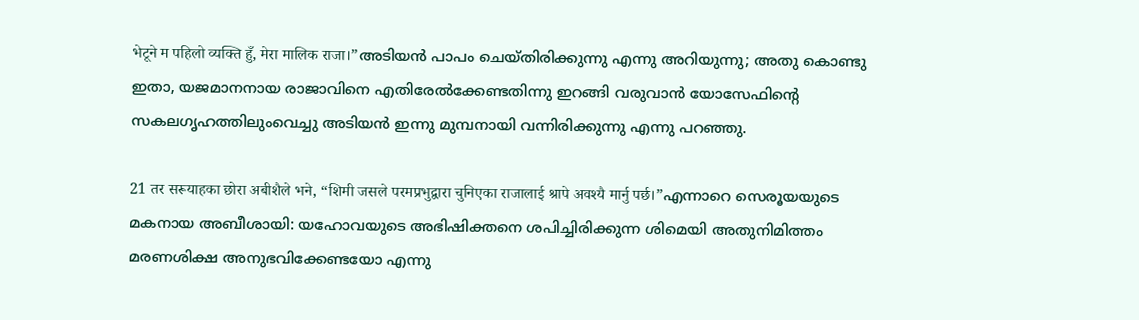भेटूने म पहिलो व्यक्ति हुँ, मेरा मालिक राजा।”അടിയൻ പാപം ചെയ്തിരിക്കുന്നു എന്നു അറിയുന്നു; അതു കൊണ്ടു ഇതാ, യജമാനനായ രാജാവിനെ എതിരേൽക്കേണ്ടതിന്നു ഇറങ്ങി വരുവാൻ യോസേഫിന്റെ സകലഗൃഹത്തിലുംവെച്ചു അടിയൻ ഇന്നു മുമ്പനായി വന്നിരിക്കുന്നു എന്നു പറഞ്ഞു.

21 तर सरूयाहका छोरा अबीशैले भने, “शिमी जसले परमप्रभुद्वारा चुनिएका राजालाई श्रापे अवश्यै मार्नु पर्छ।”എന്നാറെ സെരൂയയുടെ മകനായ അബീശായി: യഹോവയുടെ അഭിഷിക്തനെ ശപിച്ചിരിക്കുന്ന ശിമെയി അതുനിമിത്തം മരണശിക്ഷ അനുഭവിക്കേണ്ടയോ എന്നു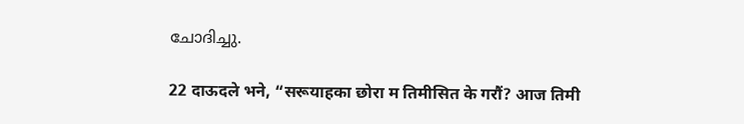ചോദിച്ചു.

22 दाऊदले भने, “सरूयाहका छोरा म तिमीसित के गरौं? आज तिमी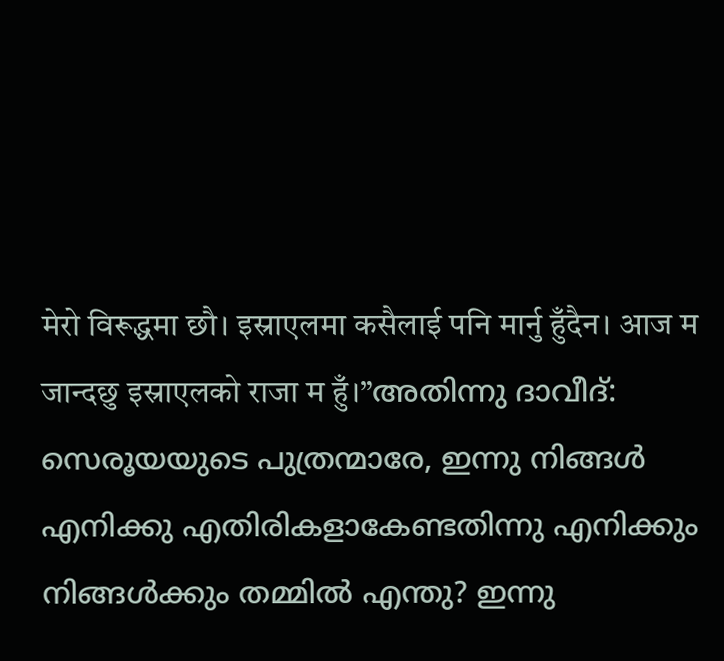मेरो विरूद्धमा छौ। इस्राएलमा कसैलाई पनि मार्नु हुँदैन। आज म जान्दछु इस्राएलको राजा म हुँ।”അതിന്നു ദാവീദ്: സെരൂയയുടെ പുത്രന്മാരേ, ഇന്നു നിങ്ങൾ എനിക്കു എതിരികളാകേണ്ടതിന്നു എനിക്കും നിങ്ങൾക്കും തമ്മിൽ എന്തു? ഇന്നു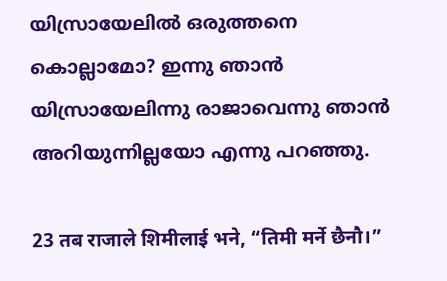യിസ്രായേലിൽ ഒരുത്തനെ കൊല്ലാമോ? ഇന്നു ഞാൻ യിസ്രായേലിന്നു രാജാവെന്നു ഞാൻ അറിയുന്നില്ലയോ എന്നു പറഞ്ഞു.

23 तब राजाले शिमीलाई भने, “तिमी मर्ने छैनौ।”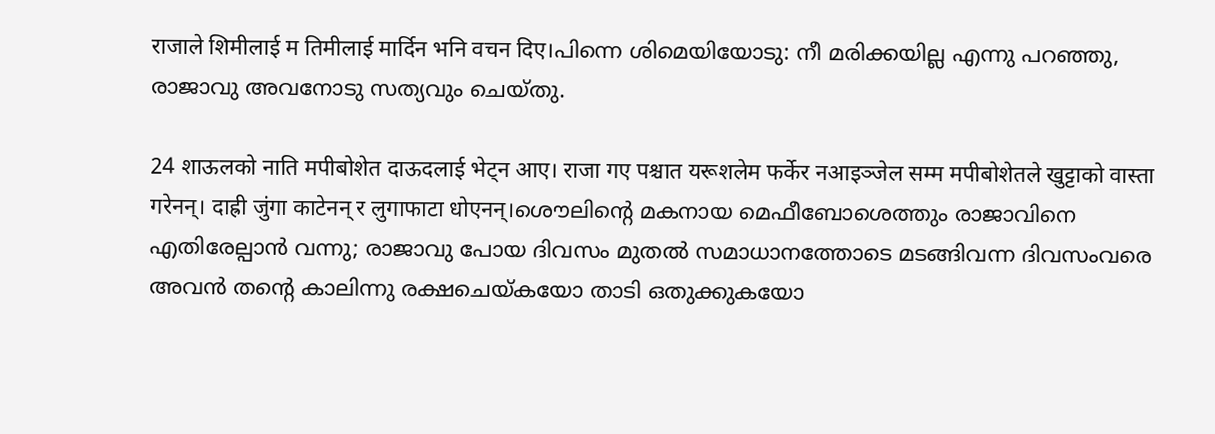राजाले शिमीलाई म तिमीलाई मार्दिन भनि वचन दिए।പിന്നെ ശിമെയിയോടു: നീ മരിക്കയില്ല എന്നു പറഞ്ഞു, രാജാവു അവനോടു സത്യവും ചെയ്തു.

24 शाऊलको नाति मपीबोशेत दाऊदलाई भेट्न आए। राजा गए पश्चात यरूशलेम फर्केर नआइञ्जेल सम्म मपीबोशेतले खुट्टाको वास्ता गरेनन्। दाह्री जुंगा काटेनन् र लुगाफाटा धोएनन्।ശൌലിന്റെ മകനായ മെഫീബോശെത്തും രാജാവിനെ എതിരേല്പാൻ വന്നു; രാജാവു പോയ ദിവസം മുതൽ സമാധാനത്തോടെ മടങ്ങിവന്ന ദിവസംവരെ അവൻ തന്റെ കാലിന്നു രക്ഷചെയ്കയോ താടി ഒതുക്കുകയോ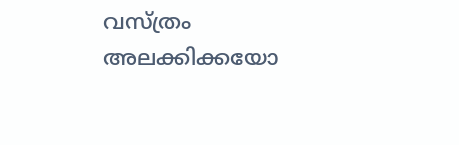വസ്ത്രം അലക്കിക്കയോ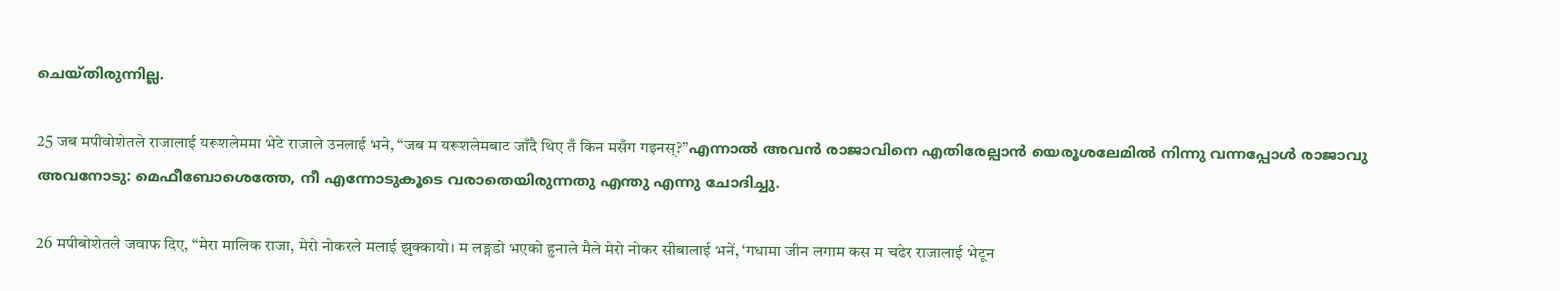ചെയ്തിരുന്നില്ല.

25 जब मपीवोशेतले राजालाई यरूशलेममा भेटे राजाले उनलाई भने, “जब म यरूशलेमबाट जाँदै थिए तँ किन मसँग गइनस्?”എന്നാൽ അവൻ രാജാവിനെ എതിരേല്പാൻ യെരൂശലേമിൽ നിന്നു വന്നപ്പോൾ രാജാവു അവനോടു: മെഫീബോശെത്തേ, നീ എന്നോടുകൂടെ വരാതെയിരുന്നതു എന്തു എന്നു ചോദിച്ചു.

26 मपीबोशेतले जवाफ दिए, “मेरा मालिक राजा, मेरो नोकरले मलाई झुक्कायो। म लङ्गडो भएको हुनाले मैले मेरो नोकर सीबालाई भनें, ‘गधामा जीन लगाम कस म चढेर राजालाई भेटून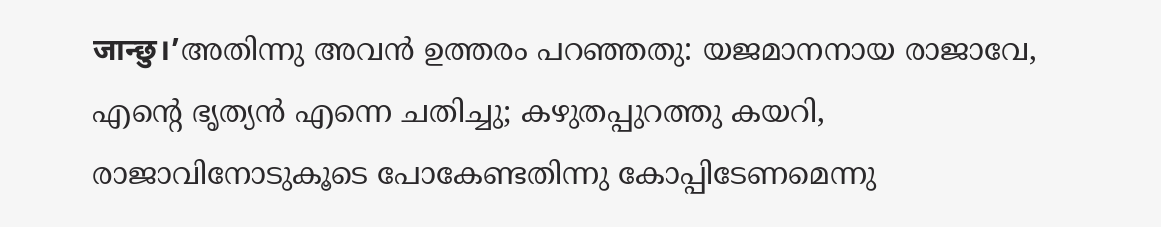जान्छु।’അതിന്നു അവൻ ഉത്തരം പറഞ്ഞതു: യജമാനനായ രാജാവേ, എന്റെ ഭൃത്യൻ എന്നെ ചതിച്ചു; കഴുതപ്പുറത്തു കയറി, രാജാവിനോടുകൂടെ പോകേണ്ടതിന്നു കോപ്പിടേണമെന്നു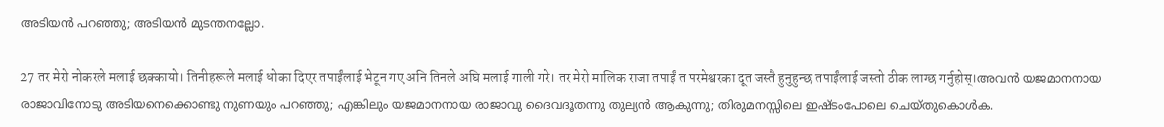അടിയൻ പറഞ്ഞു; അടിയൻ മുടന്തനല്ലോ.

27 तर मेरो नोकरले मलाई छक्कायो। तिनीहरूले मलाई धोका दिएर तपाईंलाई भेटून गए अनि तिनले अघि मलाई गाली गरे। तर मेरो मालिक राजा तपाईं त परमेश्वरका दूत जस्तै हुनुहुन्छ तपाईंलाई जस्तो ठीक लाग्छ गर्नुहोस्।അവൻ യജമാനനായ രാജാവിനോടു അടിയനെക്കൊണ്ടു നുണയും പറഞ്ഞു; എങ്കിലും യജമാനനായ രാജാവു ദൈവദൂതന്നു തുല്യൻ ആകുന്നു; തിരുമനസ്സിലെ ഇഷ്ടംപോലെ ചെയ്തുകൊൾക.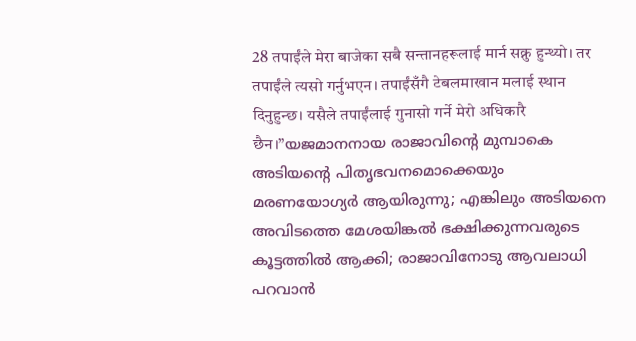28 तपाईंले मेरा बाजेका सबै सन्तानहरूलाई मार्न सक्नु हुन्थ्यो। तर तपाईंले त्यसो गर्नुभएन। तपाईंसँगै टेबलमाखान मलाई स्थान दिनुहुन्छ। यसैले तपाईंलाई गुनासो गर्ने मेरो अधिकारै छैन।”യജമാനനായ രാജാവിന്റെ മുമ്പാകെ അടിയന്റെ പിതൃഭവനമൊക്കെയും മരണയോഗ്യർ ആയിരുന്നു; എങ്കിലും അടിയനെ അവിടത്തെ മേശയിങ്കൽ ഭക്ഷിക്കുന്നവരുടെ കൂട്ടത്തിൽ ആക്കി; രാജാവിനോടു ആവലാധി പറവാൻ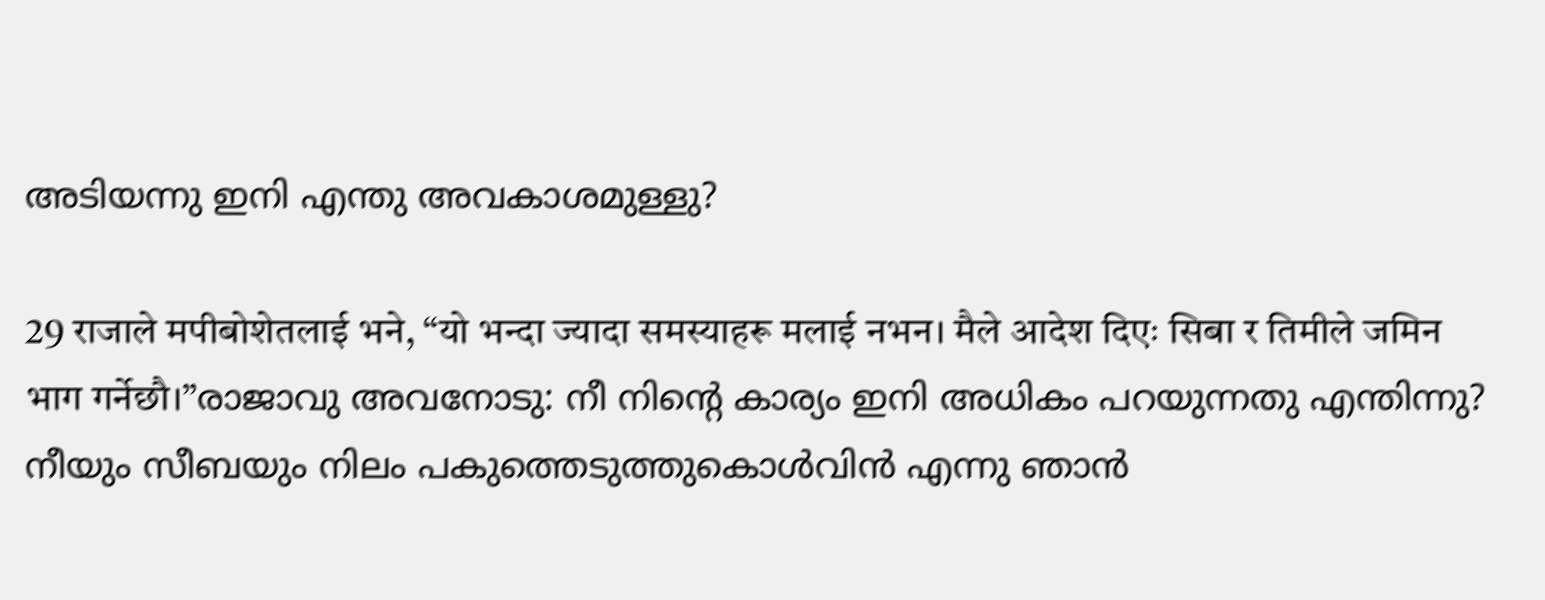അടിയന്നു ഇനി എന്തു അവകാശമുള്ളു?

29 राजाले मपीबोशेतलाई भने, “यो भन्दा ज्यादा समस्याहरू मलाई नभन। मैले आदेश दिएः सिबा र तिमीले जमिन भाग गर्नेछौ।”രാജാവു അവനോടു: നീ നിന്റെ കാര്യം ഇനി അധികം പറയുന്നതു എന്തിന്നു? നീയും സീബയും നിലം പകുത്തെടുത്തുകൊൾവിൻ എന്നു ഞാൻ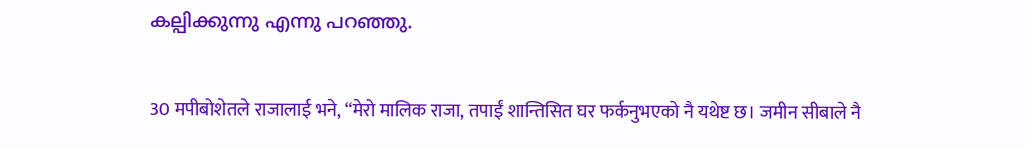കല്പിക്കുന്നു എന്നു പറഞ്ഞു.

30 मपीबोशेतले राजालाई भने, “मेरो मालिक राजा, तपाईं शान्तिसित घर फर्कनुभएको नै यथेष्ट छ। जमीन सीबाले नै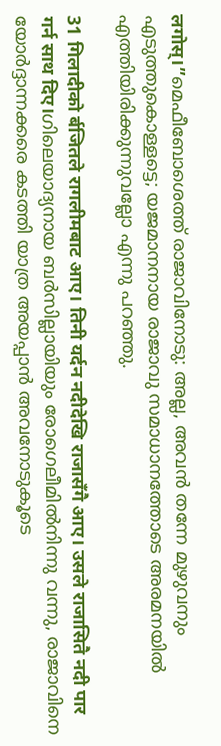लगोस्।”മെഫീബോശെത്ത് രാജാവിനോടു: അല്ല, അവൻ തന്നേ മുഴുവനും എടുത്തുകൊള്ളട്ടെ; യജമാനനായ രാജാവു സമാധാനത്തോടെ അരമനയിൽ എത്തിയിരിക്കുന്നുവല്ലോ എന്നു പറഞ്ഞു.

31 गिलादीको र्बजितले रागलीमबाट आए। तिनी यर्दन नदीदेखि राजासँगै आए। उसले राजासितै नदी पार गर्न साथ दिए।ഗിലെയാദ്യനായ ബർസില്ലായിയും രോഗെലീമിൽനിന്നു വന്നു, രാജാവിനെ യോർദ്ദാന്നക്കരെ കടത്തി യാത്ര അയപ്പാൻ അവനോടുകൂടെ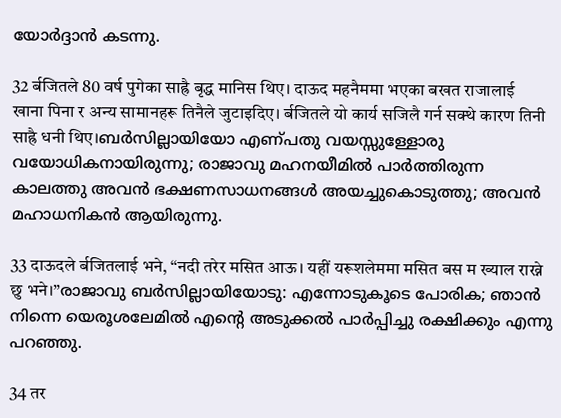യോർദ്ദാൻ കടന്നു.

32 र्बजितले 80 वर्ष पुगेका साह्रै बृद्ध मानिस थिए। दाऊद महनैममा भएका बखत राजालाई खाना पिना र अन्य सामानहरू तिनैले जुटाइदिए। र्बजितले यो कार्य सजिलै गर्न सक्थे कारण तिनी साह्रै धनी थिए।ബർസില്ലായിയോ എണ്പതു വയസ്സുള്ളോരു വയോധികനായിരുന്നു; രാജാവു മഹനയീമിൽ പാർത്തിരുന്ന കാലത്തു അവൻ ഭക്ഷണസാധനങ്ങൾ അയച്ചുകൊടുത്തു; അവൻ മഹാധനികൻ ആയിരുന്നു.

33 दाऊदले र्बजितलाई भने, “नदी तरेर मसित आऊ। यहीं यरूशलेममा मसित बस म ख्याल राख्ने छु भने।”രാജാവു ബർസില്ലായിയോടു: എന്നോടുകൂടെ പോരിക; ഞാൻ നിന്നെ യെരൂശലേമിൽ എന്റെ അടുക്കൽ പാർപ്പിച്ചു രക്ഷിക്കും എന്നു പറഞ്ഞു.

34 तर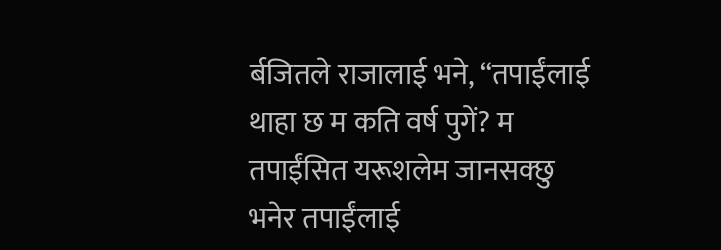र्बजितले राजालाई भने, “तपाईंलाई थाहा छ म कति वर्ष पुगें? म तपाईंसित यरूशलेम जानसक्छु भनेर तपाईंलाई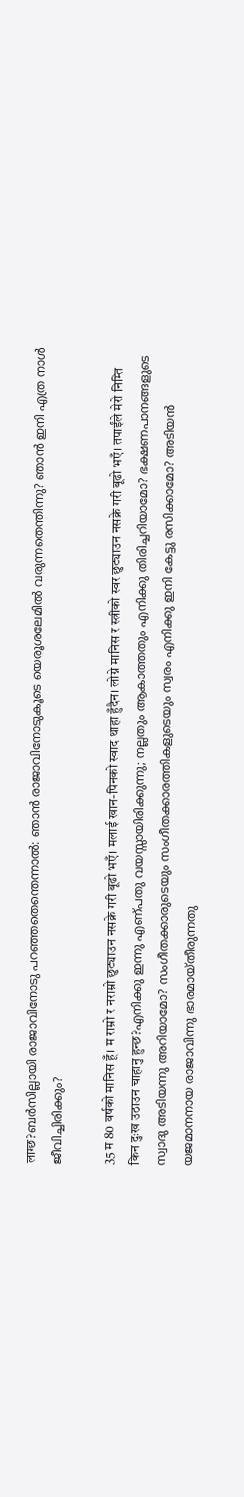लाग्छ?ബർസില്ലായി രാജാവിനോടു പറഞ്ഞതെന്തെന്നാൽ: ഞാൻ രാജാവിനോടുകൂടെ യെരൂശലേമിൽ വരുന്നതെന്തിന്നു? ഞാൻ ഇനി എത്ര നാൾ ജീവിച്ചിരിക്കും?

35 म 80 वर्षको मानिस हूँ। म राम्रो र नराम्रो छुट्याउन नसक्ने गरी बूढो भएँ। मलाई खान-पिनको स्वाद थाहा हुँदैन। लोग्ने मानिस र स्त्रीको स्वर छुट्याउन नसक्ने गरी बूढो भएँ। तपाईंले मेरो निम्ति किन दुःख उठाउन चाहानु हुन्छ?എനിക്കു ഇന്നു എണ്പതു വയസ്സായിരിക്കുന്നു; നല്ലതും ആകാത്തതും എനിക്കു തിരിച്ചറിയാമോ? ഭക്ഷണപാനങ്ങളുടെ സ്വാദു അടിയന്നു അറിയാമോ? സംഗീതക്കാരുടെയും സംഗീതക്കാരത്തികളുടെയും സ്വരം എനിക്കു ഇനി കേട്ടു രസിക്കാമോ? അടിയൻ യജമാനനായ രാജാവിന്നു ഭാരമായ്തീരുന്നതു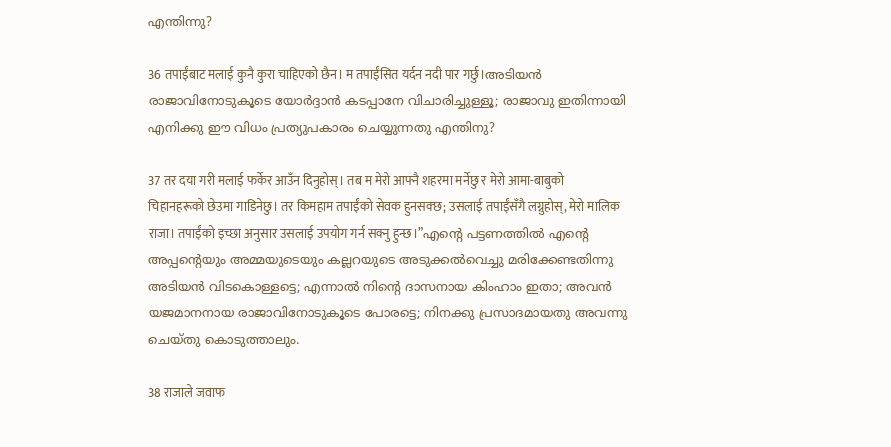എന്തിന്നു?

36 तपाईंबाट मलाई कुनै कुरा चाहिएको छैन। म तपाईंसित यर्दन नदी पार गर्छु।അടിയൻ രാജാവിനോടുകൂടെ യോർദ്ദാൻ കടപ്പാനേ വിചാരിച്ചുള്ളൂ; രാജാവു ഇതിന്നായി എനിക്കു ഈ വിധം പ്രത്യുപകാരം ചെയ്യുന്നതു എന്തിനു?

37 तर दया गरी मलाई फर्केर आउँन दिनुहोस्। तब म मेरो आफ्नै शहरमा मर्नेछु र मेरो आमा-बाबुको चिहानहरूको छेउमा गाडिनेछु। तर किमहाम तपाईंको सेवक हुनसक्छ; उसलाई तपाईंसँगै लग्नुहोस्, मेरो मालिक राजा। तपाईंको इच्छा अनुसार उसलाई उपयोग गर्न सक्नु हुन्छ।”എന്റെ പട്ടണത്തിൽ എന്റെ അപ്പന്റെയും അമ്മയുടെയും കല്ലറയുടെ അടുക്കൽവെച്ചു മരിക്കേണ്ടതിന്നു അടിയൻ വിടകൊള്ളട്ടെ; എന്നാൽ നിന്റെ ദാസനായ കിംഹാം ഇതാ; അവൻ യജമാനനായ രാജാവിനോടുകൂടെ പോരട്ടെ; നിനക്കു പ്രസാദമായതു അവന്നു ചെയ്തു കൊടുത്താലും.

38 राजाले जवाफ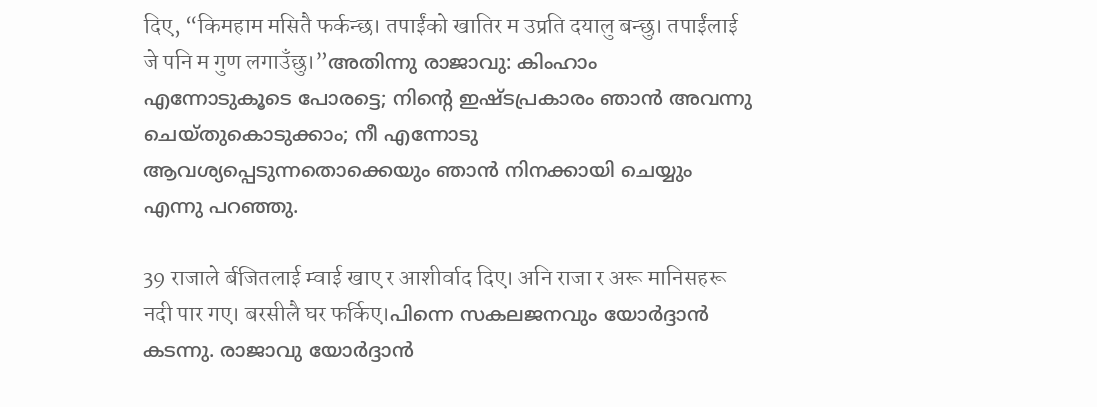दिए, “किमहाम मसितै फर्कन्छ। तपाईंको खातिर म उप्रति दयालु बन्छु। तपाईंलाई जे पनि म गुण लगाउँछु।”അതിന്നു രാജാവു: കിംഹാം എന്നോടുകൂടെ പോരട്ടെ; നിന്റെ ഇഷ്ടപ്രകാരം ഞാൻ അവന്നു ചെയ്തുകൊടുക്കാം; നീ എന്നോടു ആവശ്യപ്പെടുന്നതൊക്കെയും ഞാൻ നിനക്കായി ചെയ്യും എന്നു പറഞ്ഞു.

39 राजाले र्बजितलाई म्वाई खाए र आशीर्वाद दिए। अनि राजा र अरू मानिसहरू नदी पार गए। बरसीलै घर फर्किए।പിന്നെ സകലജനവും യോർദ്ദാൻ കടന്നു. രാജാവു യോർദ്ദാൻ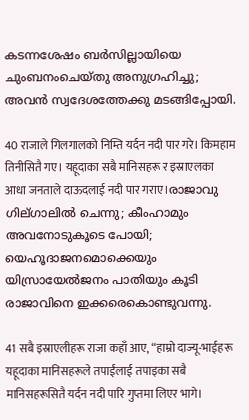കടന്നശേഷം ബർസില്ലായിയെ ചുംബനംചെയ്തു അനുഗ്രഹിച്ചു; അവൻ സ്വദേശത്തേക്കു മടങ്ങിപ്പോയി.

40 राजाले गिलगालको निम्ति यर्दन नदी पार गरे। किमहाम तिनीसितै गए। यहूदाका सबै मानिसहरू र इस्राएलका आधा जनताले दाऊदलाई नदी पार गराए।രാജാവു ഗില്ഗാലിൽ ചെന്നു; കീംഹാമും അവനോടുകൂടെ പോയി; യെഹൂദാജനമൊക്കെയും യിസ്രായേൽജനം പാതിയും കൂടി രാജാവിനെ ഇക്കരെകൊണ്ടുവന്നു.

41 सबै इस्राएलीहरू राजा कहाँ आए, “हाम्रो दाज्यू-भाईहरू यहूदाका मानिसहरूले तपाईंलाई तपाइका सबै मानिसहरूसितै यर्दन नदी पारि गुप्तमा लिएर भागे।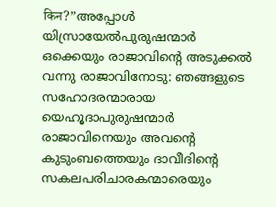किन?”അപ്പോൾ യിസ്രായേൽപുരുഷന്മാർ ഒക്കെയും രാജാവിന്റെ അടുക്കൽ വന്നു രാജാവിനോടു: ഞങ്ങളുടെ സഹോദരന്മാരായ യെഹൂദാപുരുഷന്മാർ രാജാവിനെയും അവന്റെ കുടുംബത്തെയും ദാവീദിന്റെ സകലപരിചാരകന്മാരെയും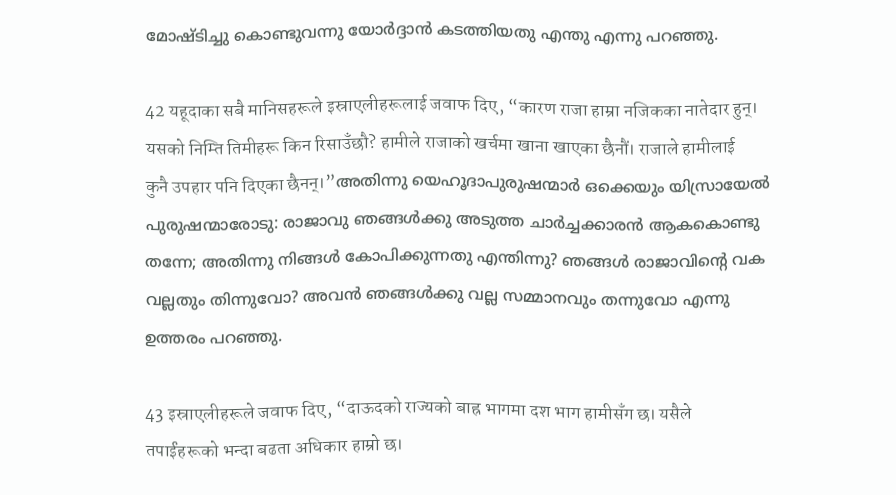മോഷ്ടിച്ചു കൊണ്ടുവന്നു യോർദ്ദാൻ കടത്തിയതു എന്തു എന്നു പറഞ്ഞു.

42 यहूदाका सबै मानिसहरूले इस्राएलीहरूलाई जवाफ दिए, “कारण राजा हाम्रा नजिकका नातेदार हुन्। यसको निम्ति तिमीहरू किन रिसाउँछौ? हामीले राजाको खर्चमा खाना खाएका छैनौं। राजाले हामीलाई कुनै उपहार पनि दिएका छैनन्।”അതിന്നു യെഹൂദാപുരുഷന്മാർ ഒക്കെയും യിസ്രായേൽ പുരുഷന്മാരോടു: രാജാവു ഞങ്ങൾക്കു അടുത്ത ചാർച്ചക്കാരൻ ആകകൊണ്ടു തന്നേ; അതിന്നു നിങ്ങൾ കോപിക്കുന്നതു എന്തിന്നു? ഞങ്ങൾ രാജാവിന്റെ വക വല്ലതും തിന്നുവോ? അവൻ ഞങ്ങൾക്കു വല്ല സമ്മാനവും തന്നുവോ എന്നു ഉത്തരം പറഞ്ഞു.

43 इस्राएलीहरूले जवाफ दिए, “दाऊदको राज्यको बाह्र भागमा दश भाग हामीसँग छ। यसैले तपाईंहरूको भन्दा बढता अधिकार हाम्रो छ।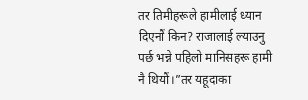तर तिमीहरूले हामीलाई ध्यान दिएनौं किन? राजालाई ल्याउनु पर्छ भन्ने पहिलो मानिसहरू हामी नै थियौं।”तर यहूदाका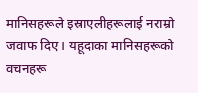मानिसहरूले इस्राएलीहरूलाई नराम्रो जवाफ दिए। यहूदाका मानिसहरूको वचनहरू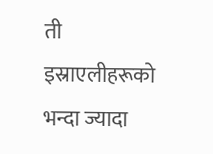ती इस्राएलीहरूको भन्दा ज्यादा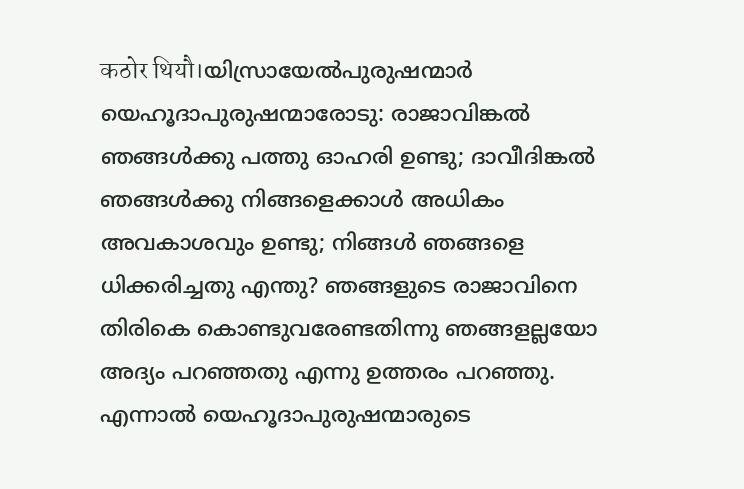कठोर थियौ।യിസ്രായേൽപുരുഷന്മാർ യെഹൂദാപുരുഷന്മാരോടു: രാജാവിങ്കൽ ഞങ്ങൾക്കു പത്തു ഓഹരി ഉണ്ടു; ദാവീദിങ്കൽ ഞങ്ങൾക്കു നിങ്ങളെക്കാൾ അധികം അവകാശവും ഉണ്ടു; നിങ്ങൾ ഞങ്ങളെ ധിക്കരിച്ചതു എന്തു? ഞങ്ങളുടെ രാജാവിനെ തിരികെ കൊണ്ടുവരേണ്ടതിന്നു ഞങ്ങളല്ലയോ അദ്യം പറഞ്ഞതു എന്നു ഉത്തരം പറഞ്ഞു. എന്നാൽ യെഹൂദാപുരുഷന്മാരുടെ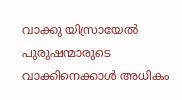വാക്കു യിസ്രായേൽ പുരുഷന്മാരുടെ വാക്കിനെക്കാൾ അധികം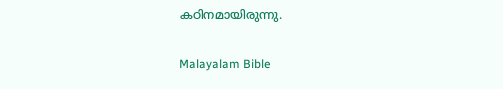കഠിനമായിരുന്നു.

Malayalam Bible